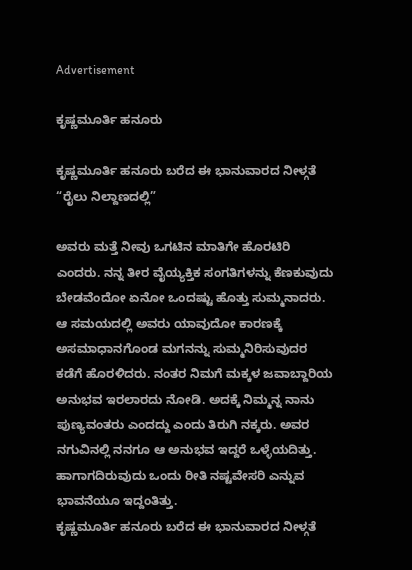Advertisement

ಕೃಷ್ಣಮೂರ್ತಿ ಹನೂರು

ಕೃಷ್ಣಮೂರ್ತಿ ಹನೂರು ಬರೆದ ಈ ಭಾನುವಾರದ ನೀಳ್ಗತೆ “ರೈಲು ನಿಲ್ದಾಣದಲ್ಲಿ”

ಅವರು ಮತ್ತೆ ನೀವು ಒಗಟಿನ ಮಾತಿಗೇ ಹೊರಟಿರಿ ಎಂದರು. ನನ್ನ ತೀರ ವೈಯ್ಯಕ್ತಿಕ ಸಂಗತಿಗಳನ್ನು ಕೆಣಕುವುದು ಬೇಡವೆಂದೋ ಏನೋ ಒಂದಷ್ಟು ಹೊತ್ತು ಸುಮ್ಮನಾದರು. ಆ ಸಮಯದಲ್ಲಿ ಅವರು ಯಾವುದೋ ಕಾರಣಕ್ಕೆ ಅಸಮಾಧಾನಗೊಂಡ ಮಗನನ್ನು ಸುಮ್ಮನಿರಿಸುವುದರ ಕಡೆಗೆ ಹೊರಳಿದರು. ನಂತರ ನಿಮಗೆ ಮಕ್ಕಳ ಜವಾಬ್ದಾರಿಯ ಅನುಭವ ಇರಲಾರದು ನೋಡಿ. ಅದಕ್ಕೆ ನಿಮ್ಮನ್ನ ನಾನು ಪುಣ್ಯವಂತರು ಎಂದದ್ದು ಎಂದು ತಿರುಗಿ ನಕ್ಕರು. ಅವರ ನಗುವಿನಲ್ಲಿ ನನಗೂ ಆ ಅನುಭವ ಇದ್ದರೆ ಒಳ್ಳೆಯದಿತ್ತು. ಹಾಗಾಗದಿರುವುದು ಒಂದು ರೀತಿ ನಷ್ಟವೇಸರಿ ಎನ್ನುವ ಭಾವನೆಯೂ ಇದ್ದಂತಿತ್ತು.
ಕೃಷ್ಣಮೂರ್ತಿ ಹನೂರು ಬರೆದ ಈ ಭಾನುವಾರದ ನೀಳ್ಗತೆ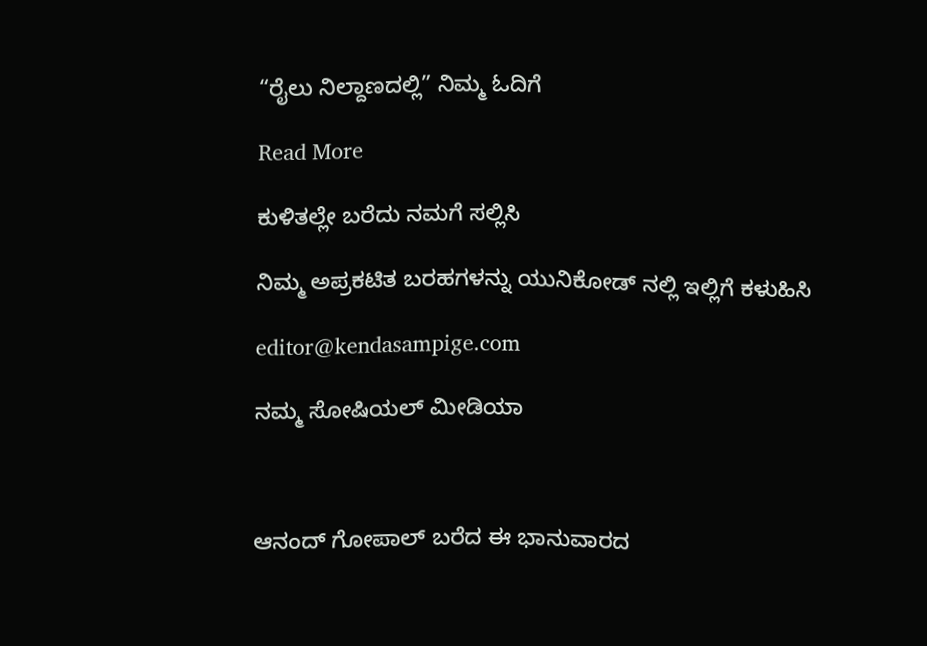“ರೈಲು ನಿಲ್ದಾಣದಲ್ಲಿ” ನಿಮ್ಮ ಓದಿಗೆ

Read More

ಕುಳಿತಲ್ಲೇ ಬರೆದು ನಮಗೆ ಸಲ್ಲಿಸಿ

ನಿಮ್ಮ ಅಪ್ರಕಟಿತ ಬರಹಗಳನ್ನು ಯುನಿಕೋಡ್ ನಲ್ಲಿ ಇಲ್ಲಿಗೆ ಕಳುಹಿಸಿ

editor@kendasampige.com

ನಮ್ಮ ಸೋಷಿಯಲ್‌ ಮೀಡಿಯಾ



ಆನಂದ್‌ ಗೋಪಾಲ್‌ ಬರೆದ ಈ ಭಾನುವಾರದ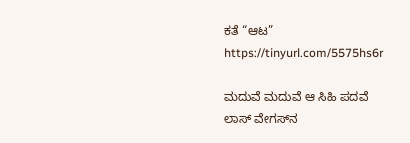ಕತೆ “ಆಟ”
https://tinyurl.com/5575hs6r

ಮದುವೆ ಮದುವೆ ಆ ಸಿಹಿ ಪದವೆ
ಲಾಸ್‌ ವೇಗಸ್‌ನ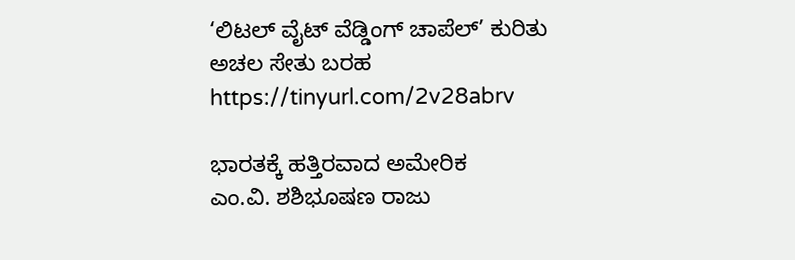‘ಲಿಟಲ್ ವೈಟ್ ವೆಡ್ಡಿಂಗ್ ಚಾಪೆಲ್’ ಕುರಿತು ಅಚಲ ಸೇತು ಬರಹ
https://tinyurl.com/2v28abrv

ಭಾರತಕ್ಕೆ ಹತ್ತಿರವಾದ ಅಮೇರಿಕ
ಎಂ.ವಿ. ಶಶಿಭೂಷಣ ರಾಜು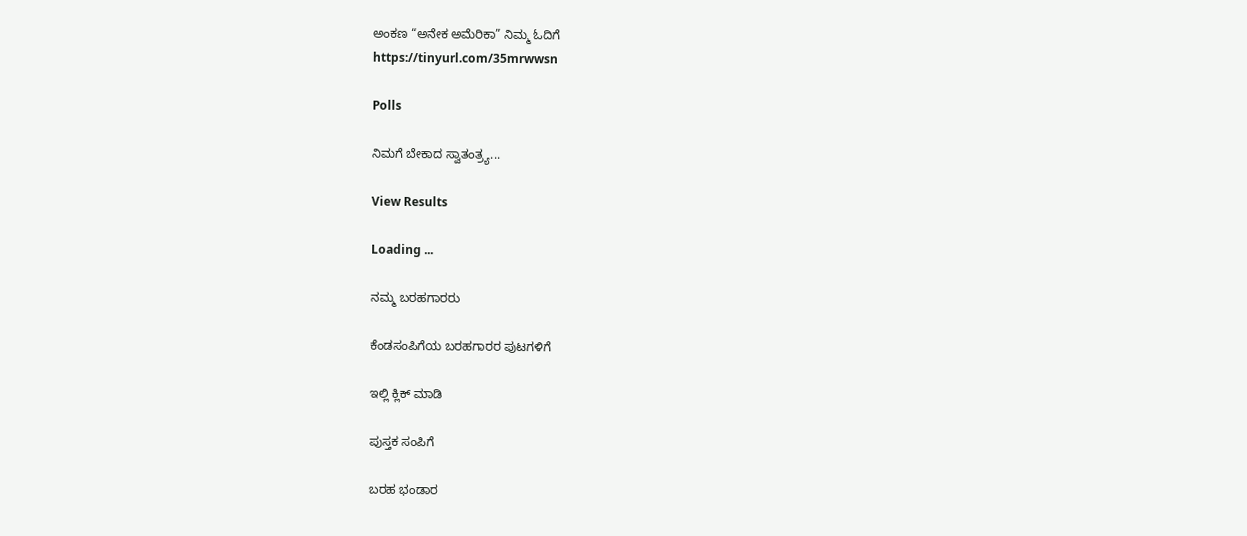ಅಂಕಣ “ಅನೇಕ ಅಮೆರಿಕಾ” ನಿಮ್ಮ ಓದಿಗೆ
https://tinyurl.com/35mrwwsn

Polls

ನಿಮಗೆ ಬೇಕಾದ ಸ್ವಾತಂತ್ರ್ಯ...

View Results

Loading ...

ನಮ್ಮ ಬರಹಗಾರರು

ಕೆಂಡಸಂಪಿಗೆಯ ಬರಹಗಾರರ ಪುಟಗಳಿಗೆ

ಇಲ್ಲಿ ಕ್ಲಿಕ್ ಮಾಡಿ

ಪುಸ್ತಕ ಸಂಪಿಗೆ

ಬರಹ ಭಂಡಾರ